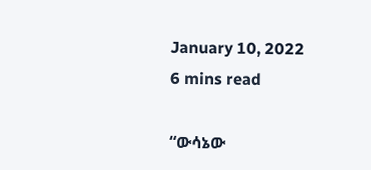January 10, 2022
6 mins read

“ውሳኔው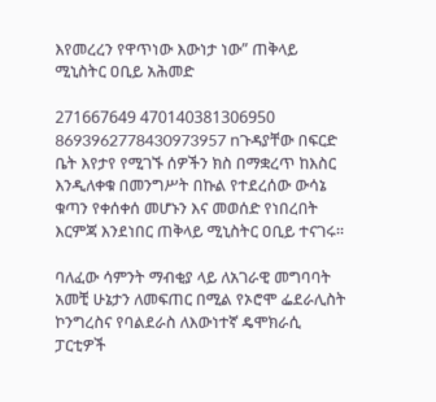እየመረረን የዋጥነው እውነታ ነው” ጠቅላይ ሚኒስትር ዐቢይ አሕመድ

271667649 470140381306950 8693962778430973957 nጉዳያቸው በፍርድ ቤት እየታየ የሚገኙ ሰዎችን ክስ በማቋረጥ ከእስር እንዲለቀቁ በመንግሥት በኩል የተደረሰው ውሳኔ ቁጣን የቀሰቀሰ መሆኑን እና መወሰድ የነበረበት እርምጃ እንደነበር ጠቅላይ ሚኒስትር ዐቢይ ተናገሩ።

ባለፈው ሳምንት ማብቂያ ላይ ለአገራዊ መግባባት አመቺ ሁኔታን ለመፍጠር በሚል የኦሮሞ ፌደራሊስት ኮንግረስና የባልደራስ ለእውነተኛ ዴሞክራሲ ፓርቲዎች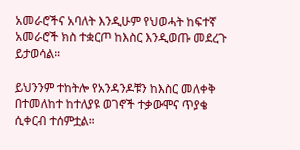አመራሮችና አባለት እንዲሁም የህወሓት ከፍተኛ አመራሮች ክስ ተቋርጦ ከእስር እንዲወጡ መደረጉ ይታወሳል።

ይህንንም ተከትሎ የአንዳንዶቹን ከእስር መለቀቅ በተመለከተ ከተለያዩ ወገኖች ተቃውሞና ጥያቄ ሲቀርብ ተሰምቷል።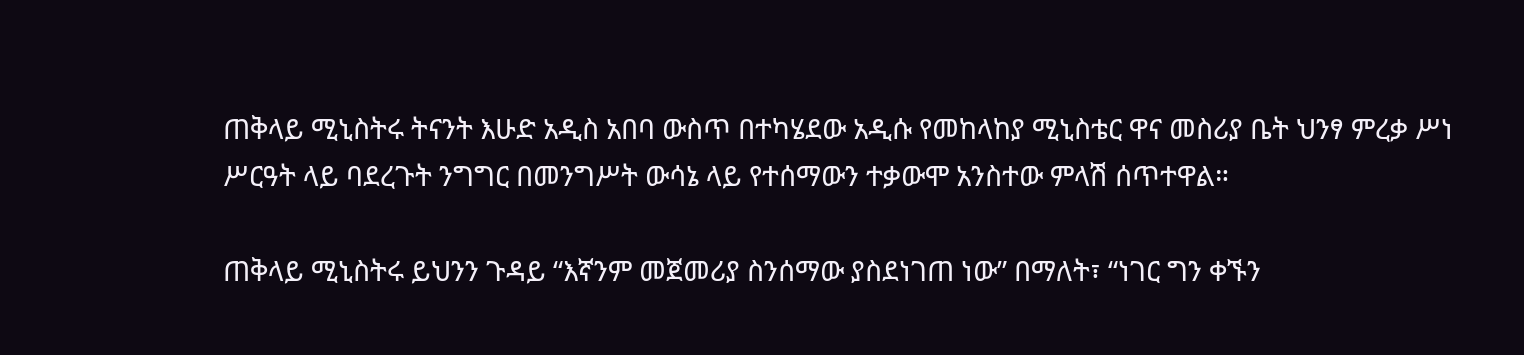ጠቅላይ ሚኒስትሩ ትናንት እሁድ አዲስ አበባ ውስጥ በተካሄደው አዲሱ የመከላከያ ሚኒስቴር ዋና መስሪያ ቤት ህንፃ ምረቃ ሥነ ሥርዓት ላይ ባደረጉት ንግግር በመንግሥት ውሳኔ ላይ የተሰማውን ተቃውሞ አንስተው ምላሽ ሰጥተዋል።

ጠቅላይ ሚኒስትሩ ይህንን ጉዳይ “እኛንም መጀመሪያ ስንሰማው ያስደነገጠ ነው” በማለት፣ “ነገር ግን ቀኙን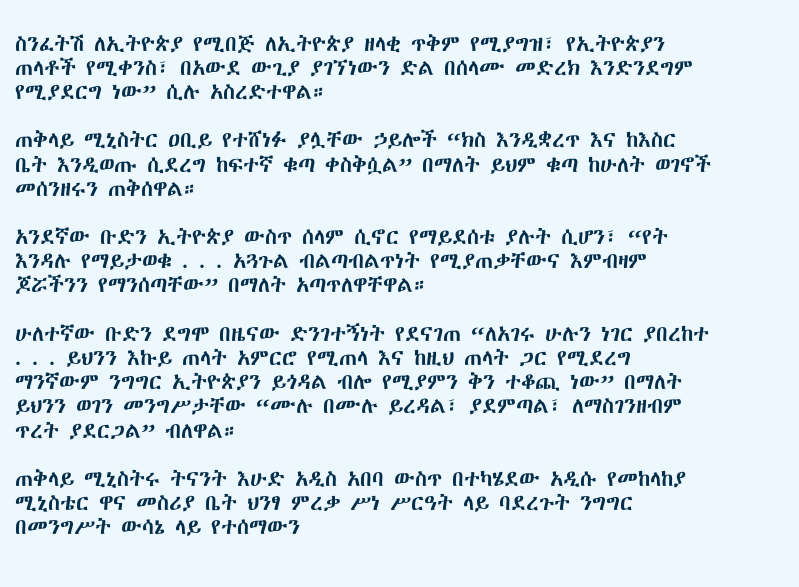ስንፈትሽ ለኢትዮጵያ የሚበጅ ለኢትዮጵያ ዘላቂ ጥቅም የሚያግዝ፣ የኢትዮጵያን ጠላቶች የሚቀንስ፣ በአውደ ውጊያ ያገኘነውን ድል በሰላሙ መድረክ እንድንደግም የሚያደርግ ነው” ሲሉ አስረድተዋል።

ጠቅላይ ሚኒስትር ዐቢይ የተሸነፉ ያሏቸው ኃይሎች “ክስ እንዲቋረጥ እና ከእስር ቤት እንዲወጡ ሲደረግ ከፍተኛ ቁጣ ቀስቅሷል” በማለት ይህም ቁጣ ከሁለት ወገኖች መሰንዘሩን ጠቅሰዋል።

አንደኛው ቡድን ኢትዮጵያ ውስጥ ሰላም ሲኖር የማይደሰቱ ያሉት ሲሆን፣ “የት እንዳሉ የማይታወቁ . . . አጓጉል ብልጣብልጥነት የሚያጠቃቸውና እምብዛም ጆሯችንን የማንሰጣቸው” በማለት አጣጥለዋቸዋል።

ሁለተኛው ቡድን ደግሞ በዜናው ድንገተኝነት የደናገጠ “ለአገሩ ሁሉን ነገር ያበረከተ . . . ይህንን እኩይ ጠላት አምርሮ የሚጠላ እና ከዚህ ጠላት ጋር የሚደረግ ማንኛውም ንግግር ኢትዮጵያን ይጎዳል ብሎ የሚያምን ቅን ተቆጪ ነው” በማለት ይህንን ወገን መንግሥታቸው “ሙሉ በሙሉ ይረዳል፣ ያደምጣል፣ ለማስገንዘብም ጥረት ያደርጋል” ብለዋል።

ጠቅላይ ሚኒስትሩ ትናንት እሁድ አዲስ አበባ ውስጥ በተካሄደው አዲሱ የመከላከያ ሚኒስቴር ዋና መስሪያ ቤት ህንፃ ምረቃ ሥነ ሥርዓት ላይ ባደረጉት ንግግር በመንግሥት ውሳኔ ላይ የተሰማውን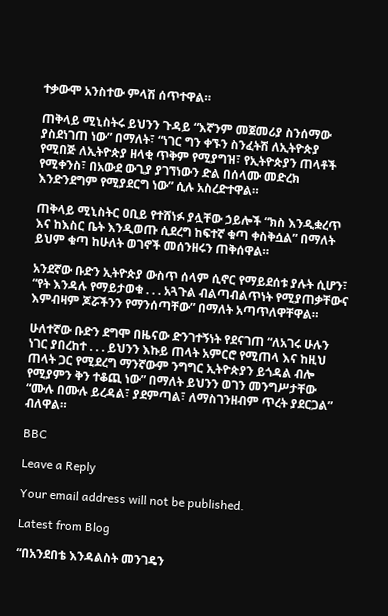ተቃውሞ አንስተው ምላሽ ሰጥተዋል።

ጠቅላይ ሚኒስትሩ ይህንን ጉዳይ “እኛንም መጀመሪያ ስንሰማው ያስደነገጠ ነው” በማለት፣ “ነገር ግን ቀኙን ስንፈትሽ ለኢትዮጵያ የሚበጅ ለኢትዮጵያ ዘላቂ ጥቅም የሚያግዝ፣ የኢትዮጵያን ጠላቶች የሚቀንስ፣ በአውደ ውጊያ ያገኘነውን ድል በሰላሙ መድረክ እንድንደግም የሚያደርግ ነው” ሲሉ አስረድተዋል።

ጠቅላይ ሚኒስትር ዐቢይ የተሸነፉ ያሏቸው ኃይሎች “ክስ እንዲቋረጥ እና ከእስር ቤት እንዲወጡ ሲደረግ ከፍተኛ ቁጣ ቀስቅሷል” በማለት ይህም ቁጣ ከሁለት ወገኖች መሰንዘሩን ጠቅሰዋል።

አንደኛው ቡድን ኢትዮጵያ ውስጥ ሰላም ሲኖር የማይደሰቱ ያሉት ሲሆን፣ “የት እንዳሉ የማይታወቁ . . . አጓጉል ብልጣብልጥነት የሚያጠቃቸውና እምብዛም ጆሯችንን የማንሰጣቸው” በማለት አጣጥለዋቸዋል።

ሁለተኛው ቡድን ደግሞ በዜናው ድንገተኝነት የደናገጠ “ለአገሩ ሁሉን ነገር ያበረከተ . . . ይህንን እኩይ ጠላት አምርሮ የሚጠላ እና ከዚህ ጠላት ጋር የሚደረግ ማንኛውም ንግግር ኢትዮጵያን ይጎዳል ብሎ የሚያምን ቅን ተቆጪ ነው” በማለት ይህንን ወገን መንግሥታቸው “ሙሉ በሙሉ ይረዳል፣ ያደምጣል፣ ለማስገንዘብም ጥረት ያደርጋል” ብለዋል።

BBC

Leave a Reply

Your email address will not be published.

Latest from Blog

“በአንደበቴ እንዳልስት መንገዴን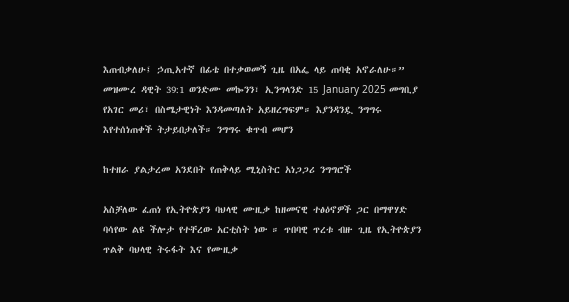እጠብቃለሁ፤ ኃጢአተኛ በፊቴ በተቃወመኝ ጊዜ በአፌ ላይ ጠባቂ አኖራለሁ።”  መዝሙረ ዳዊት 39:1 ወንድሙ መኰንን፣ ኢንግላንድ 15 January 2025 መግቢያ የአገር መሪ፣ በስሜታዊነት እንዳመጣለት አይዘረግፍም። እያንዳንዷ ንግግሩ እየተሰነጠቀች ትታይበታለች። ንግግሩ ቁጥብ መሆን

ከተዘራ ያልታረመ አንደበት የጠቅላይ ሚኒስትር አነጋጋሪ ንግግሮች

አስቻለው ፈጠነ የኢትዮጵያን ባህላዊ ሙዚቃ ከዘመናዊ ተፅዕኖዎች ጋር በማዋሃድ ባሳየው ልዩ ችሎታ የተቸረው አርቲስት ነው ። ጥበባዊ ጥረቱ ብዙ ጊዜ የኢትዮጵያን ጥልቅ ባህላዊ ትሩፋት እና የሙዚቃ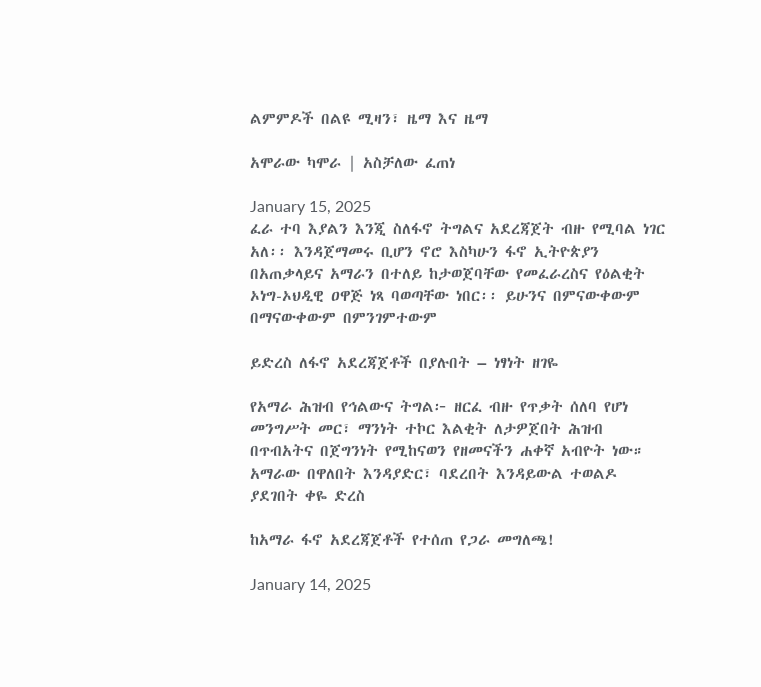ልምምዶች በልዩ ሚዛን፣ ዜማ እና ዜማ

አሞራው ካሞራ | አስቻለው ፈጠነ

January 15, 2025
ፈራ ተባ እያልን እንጂ ስለፋኖ ትግልና አደረጃጀት ብዙ የሚባል ነገር አለ፡፡ እንዳጀማመሩ ቢሆን ኖሮ እስካሁን ፋኖ ኢትዮጵያን በአጠቃላይና አማራን በተለይ ከታወጀባቸው የመፈራረስና የዕልቂት ኦነግ-ኦህዲዊ ዐዋጅ ነጻ ባወጣቸው ነበር፡፡ ይሁንና በምናውቀውም በማናውቀውም በምንገምተውም

ይድረስ ለፋኖ አደረጃጀቶች በያሉበት – ነፃነት ዘገዬ

የአማራ ሕዝብ የኅልውና ትግል፦ ዘርፈ ብዙ የጥቃት ሰለባ የሆነ መንግሥት መር፣ ማንነት ተኮር እልቂት ለታዎጀበት ሕዝብ በጥብአትና በጀግንነት የሚከናወን የዘመናችን ሐቀኛ አብዮት ነው። አማራው በዋለበት እንዳያድር፣ ባደረበት እንዳይውል ተወልዶ ያደገበት ቀዬ ድረስ

ከአማራ ፋኖ አደረጃጀቶች የተሰጠ የጋራ መግለጫ!

January 14, 2025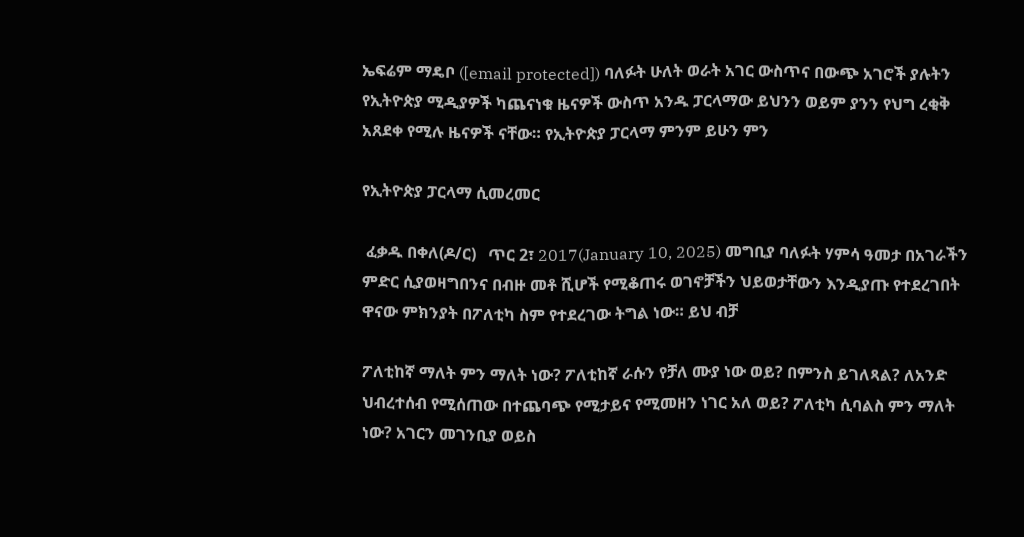ኤፍሬም ማዴቦ ([email protected]) ባለፉት ሁለት ወራት አገር ውስጥና በውጭ አገሮች ያሉትን የኢትዮጵያ ሚዲያዎች ካጨናነቁ ዜናዎች ውስጥ አንዱ ፓርላማው ይህንን ወይም ያንን የህግ ረቂቅ አጸደቀ የሚሉ ዜናዎች ናቸው። የኢትዮጵያ ፓርላማ ምንም ይሁን ምን

የኢትዮጵያ ፓርላማ ሲመረመር

 ፈቃዱ በቀለ(ዶ/ር)   ጥር 2፣ 2017(January 10, 2025) መግቢያ ባለፉት ሃምሳ ዓመታ በአገራችን ምድር ሲያወዛግበንና በብዙ መቶ ሺሆች የሚቆጠሩ ወገኖቻችን ህይወታቸውን እንዲያጡ የተደረገበት ዋናው ምክንያት በፖለቲካ ስም የተደረገው ትግል ነው። ይህ ብቻ

ፖለቲከኛ ማለት ምን ማለት ነው? ፖለቲከኛ ራሱን የቻለ ሙያ ነው ወይ? በምንስ ይገለጻል? ለአንድ ህብረተሰብ የሚሰጠው በተጨባጭ የሚታይና የሚመዘን ነገር አለ ወይ? ፖለቲካ ሲባልስ ምን ማለት ነው? አገርን መገንቢያ ወይስ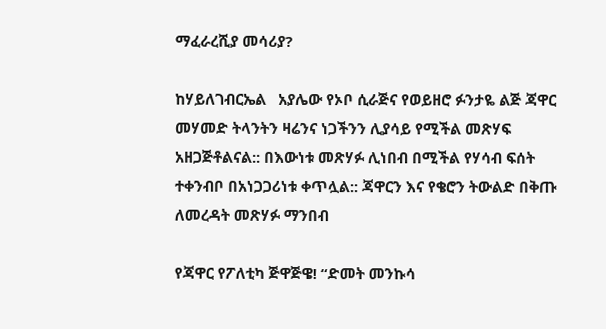ማፈራረሺያ መሳሪያ?

ከሃይለገብርኤል   አያሌው የኦቦ ሲራጅና የወይዘሮ ፉንታዬ ልጅ ጃዋር መሃመድ ትላንትን ዛሬንና ነጋችንን ሊያሳይ የሚችል መጽሃፍ አዘጋጅቶልናል:: በእውነቱ መጽሃፉ ሊነበብ በሚችል የሃሳብ ፍሰት ተቀንብቦ በአነጋጋሪነቱ ቀጥሏል:: ጃዋርን እና የቄሮን ትውልድ በቅጡ ለመረዳት መጽሃፉ ማንበብ

የጃዋር የፖለቲካ ጅዋጅዌ! “ድመት መንኩሳ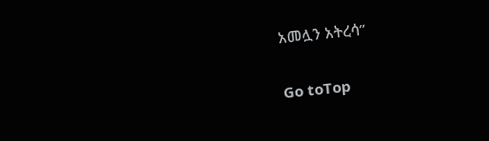አመሏን አትረሳ’’

Go toTop